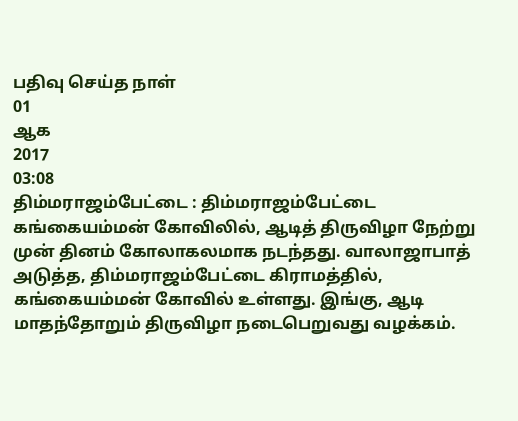பதிவு செய்த நாள்
01
ஆக
2017
03:08
திம்மராஜம்பேட்டை : திம்மராஜம்பேட்டை கங்கையம்மன் கோவிலில், ஆடித் திருவிழா நேற்று முன் தினம் கோலாகலமாக நடந்தது. வாலாஜாபாத் அடுத்த, திம்மராஜம்பேட்டை கிராமத்தில், கங்கையம்மன் கோவில் உள்ளது. இங்கு, ஆடி மாதந்தோறும் திருவிழா நடைபெறுவது வழக்கம்.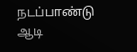நடப்பாண்டு ஆடி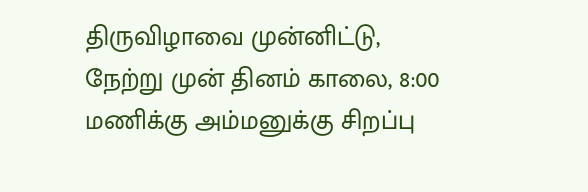திருவிழாவை முன்னிட்டு, நேற்று முன் தினம் காலை, 8:00 மணிக்கு அம்மனுக்கு சிறப்பு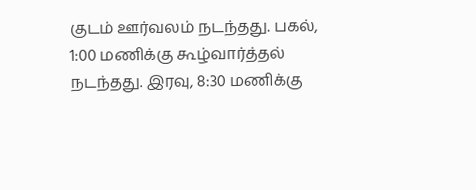குடம் ஊர்வலம் நடந்தது. பகல், 1:00 மணிக்கு கூழ்வார்த்தல் நடந்தது. இரவு, 8:30 மணிக்கு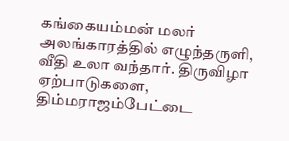கங்கையம்மன் மலர் அலங்காரத்தில் எழுந்தருளி, வீதி உலா வந்தார். திருவிழா ஏற்பாடுகளை, திம்மராஜம்பேட்டை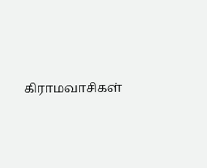கிராமவாசிகள்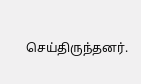செய்திருந்தனர்.